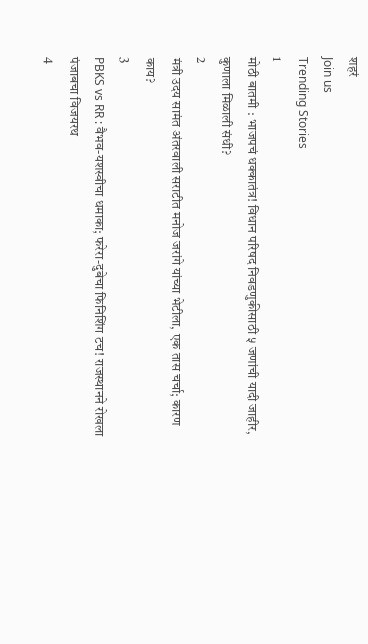शहरं
Join us
Trending Stories
1
मोठी बातमी : भाजपचं धक्कातंत्र! विधान परिषद निवडणुकीसाठी ५ जणांची यादी जाहीर, कुणाला मिळाली संधी?
2
मंत्री उदय सामंत अंतरवाली सराटीत मनोज जरांगे यांच्या भेटीला, एक तास चर्चा; कारण काय?
3
PBKS vs RR : वैभव-यशस्वीचा धमाका; फरेरा-दुबेचा फिनिशिंग टच! राजस्थानने रोखला पंजाबचा विजयरथ
4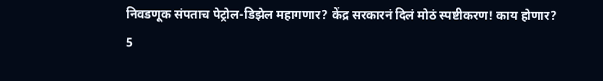निवडणूक संपताच पेट्रोल-डिझेल महागणार? केंद्र सरकारनं दिलं मोठं स्पष्टीकरण! काय होणार?
5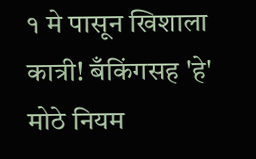१ मे पासून खिशाला कात्री! बँकिंगसह 'हे' मोठे नियम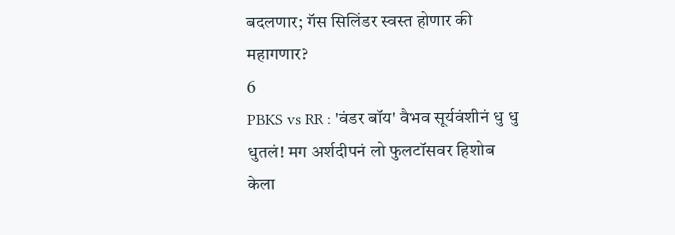बदलणार; गॅस सिलिंडर स्वस्त होणार की महागणार?
6
PBKS vs RR : 'वंडर बॉय' वैभव सूर्यवंशीनं धु धु धुतलं! मग अर्शदीपनं लो फुलटॉसवर हिशोब केला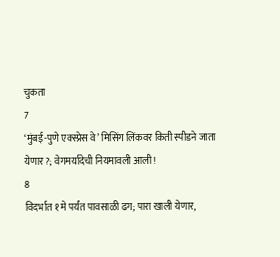चुकता
7
‘मुंबई-पुणे एक्स्प्रेस वे’ मिसिंग लिंकवर किती स्पीडने जाता येणार?; वेगमर्यादेची नियमावली आली!
8
विदर्भात १ मे पर्यंत पावसाळी ढग; पारा खाली येणार,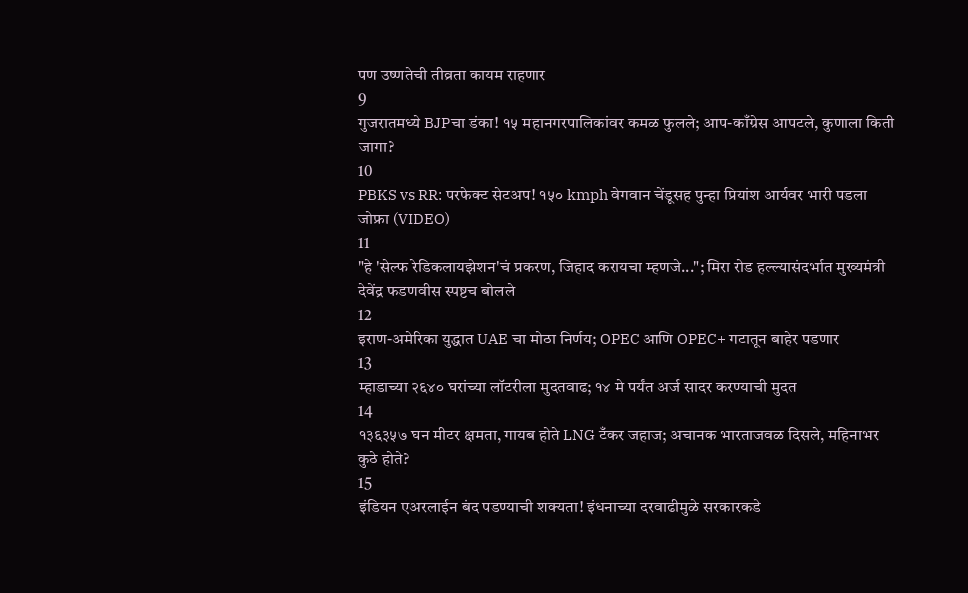पण उष्णतेची तीव्रता कायम राहणार
9
गुजरातमध्ये BJPचा डंका! १५ महानगरपालिकांवर कमळ फुलले; आप-काँग्रेस आपटले, कुणाला किती जागा?
10
PBKS vs RR: परफेक्ट सेटअप! १५० kmph वेगवान चेंडूसह पुन्हा प्रियांश आर्यवर भारी पडला जोफ्रा (VIDEO)
11
"हे 'सेल्फ रेडिकलायझेशन'चं प्रकरण, जिहाद करायचा म्हणजे..."; मिरा रोड हल्ल्यासंदर्भात मुख्यमंत्री देवेंद्र फडणवीस स्पष्टच बोलले
12
इराण-अमेरिका युद्धात UAE चा मोठा निर्णय; OPEC आणि OPEC+ गटातून बाहेर पडणार
13
म्हाडाच्या २६४० घरांच्या लॉटरीला मुदतवाढ; १४ मे पर्यंत अर्ज सादर करण्याची मुदत
14
१३६३५७ घन मीटर क्षमता, गायब होते LNG टँकर जहाज; अचानक भारताजवळ दिसले, महिनाभर कुठे होते?
15
इंडियन एअरलाईन बंद पडण्याची शक्यता! इंधनाच्या दरवाढीमुळे सरकारकडे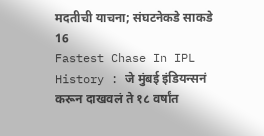मदतीची याचना; संघटनेकडे साकडे
16
Fastest Chase In IPL History : जे मुंबई इंडियन्सनं करून दाखवलं ते १८ वर्षांत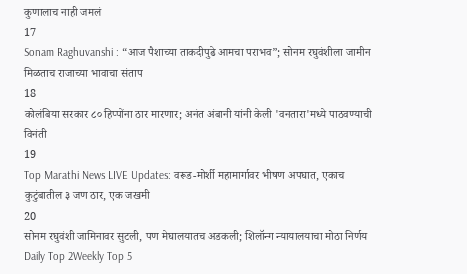कुणालाच नाही जमलं
17
Sonam Raghuvanshi : “आज पैशाच्या ताकदीपुढे आमचा पराभव”; सोनम रघुवंशीला जामीन मिळताच राजाच्या भावाचा संताप
18
कोलंबिया सरकार ८० हिप्पोंना ठार मारणार; अनंत अंबानी यांनी केली 'वनतारा'मध्ये पाठवण्याची विनंती
19
Top Marathi News LIVE Updates: वरूड-मोर्शी महामार्गावर भीषण अपघात, एकाच कुटुंबातील ३ जण ठार, एक जखमी
20
सोनम रघुवंशी जामिनावर सुटली, पण मेघालयातच अडकली; शिलॉन्ग न्यायालयाचा मोठा निर्णय
Daily Top 2Weekly Top 5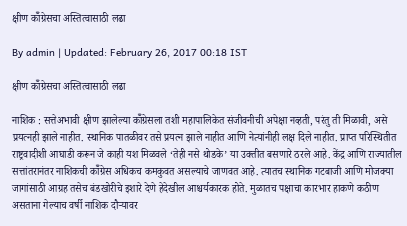क्षीण कॉँग्रेसचा अस्तित्वासाठी लढा

By admin | Updated: February 26, 2017 00:18 IST

क्षीण कॉँग्रेसचा अस्तित्वासाठी लढा

नाशिक : सत्तेअभावी क्षीण झालेल्या कॉँग्रेसला तशी महापालिकेत संजीवनीची अपेक्षा नव्हती, परंतु ती मिळावी, असे प्रयत्नही झाले नाहीत. स्थानिक पातळीवर तसे प्रयत्न झाले नाहीत आणि नेत्यांनीही लक्ष दिले नाहीत. प्राप्त परिस्थितीत राष्ट्रवादीशी आघाडी करून जे काही यश मिळवले ‘तेही नसे थोडके’ या उक्तीत बसणारे ठरले आहे. केंद्र आणि राज्यातील सत्तांतरानंतर नाशिकची कॉँग्रेस अधिकच कमकुवत असल्याचे जाणवत आहे. त्यातच स्थानिक गटबाजी आणि मोजक्या जागांसाठी आग्रह तसेच बंडखोरीचे इशारे देणे हेदेखील आश्चर्यकारक होते. मुळातच पक्षाचा कारभार हाकणे कठीण असताना गेल्याच वर्षी नाशिक दौऱ्यावर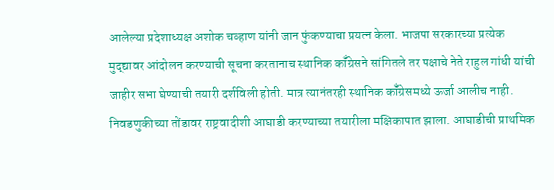आलेल्या प्रदेशाध्यक्ष अशोक चव्हाण यांनी जान फुंकण्याचा प्रयत्न केला. भाजपा सरकारच्या प्रत्येक मुद्द्यावर आंदोलन करण्याची सूचना करतानाच स्थानिक कॉँग्रेसने सांगितले तर पक्षाचे नेते राहुल गांधी यांची जाहीर सभा घेण्याची तयारी दर्शविली होती. मात्र त्यानंतरही स्थानिक कॉँग्रेसमध्ये ऊर्जा आलीच नाही. निवडणुकीच्या तोंडावर राष्ट्रवादीशी आघाडी करण्याच्या तयारीला मक्षिकापात झाला. आघाडीची प्राथमिक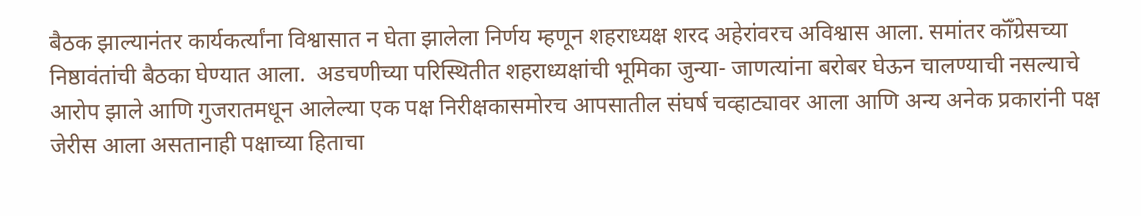बैठक झाल्यानंतर कार्यकर्त्यांना विश्वासात न घेता झालेला निर्णय म्हणून शहराध्यक्ष शरद अहेरांवरच अविश्वास आला. समांतर कॉँग्रेसच्या निष्ठावंतांची बैठका घेण्यात आला.  अडचणीच्या परिस्थितीत शहराध्यक्षांची भूमिका जुन्या- जाणत्यांना बरोबर घेऊन चालण्याची नसल्याचे आरोप झाले आणि गुजरातमधून आलेल्या एक पक्ष निरीक्षकासमोरच आपसातील संघर्ष चव्हाट्यावर आला आणि अन्य अनेक प्रकारांनी पक्ष जेरीस आला असतानाही पक्षाच्या हिताचा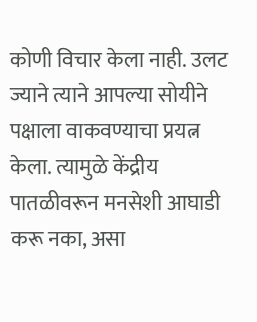कोणी विचार केला नाही. उलट ज्याने त्याने आपल्या सोयीने पक्षाला वाकवण्याचा प्रयत्न केला. त्यामुळे केंद्रीय पातळीवरून मनसेशी आघाडी करू नका, असा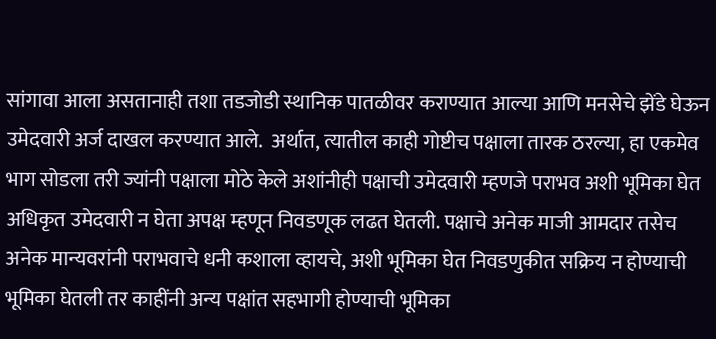सांगावा आला असतानाही तशा तडजोडी स्थानिक पातळीवर कराण्यात आल्या आणि मनसेचे झेंडे घेऊन उमेदवारी अर्ज दाखल करण्यात आले.  अर्थात, त्यातील काही गोष्टीच पक्षाला तारक ठरल्या, हा एकमेव भाग सोडला तरी ज्यांनी पक्षाला मोठे केले अशांनीही पक्षाची उमेदवारी म्हणजे पराभव अशी भूमिका घेत अधिकृत उमेदवारी न घेता अपक्ष म्हणून निवडणूक लढत घेतली. पक्षाचे अनेक माजी आमदार तसेच अनेक मान्यवरांनी पराभवाचे धनी कशाला व्हायचे, अशी भूमिका घेत निवडणुकीत सक्रिय न होण्याची भूमिका घेतली तर काहींनी अन्य पक्षांत सहभागी होण्याची भूमिका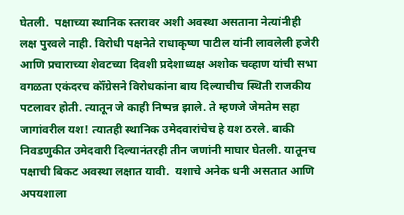घेतली.  पक्षाच्या स्थानिक स्तरावर अशी अवस्था असताना नेत्यांनीही लक्ष पुरवले नाही. विरोधी पक्षनेते राधाकृष्ण पाटील यांनी लावलेली हजेरी आणि प्रचाराच्या शेवटच्या दिवशी प्रदेशाध्यक्ष अशोक चव्हाण यांची सभा वगळता एकंदरच कॉँग्रेसने विरोधकांना बाय दिल्याचीच स्थिती राजकीय पटलावर होती. त्यातून जे काही निष्पन्न झाले. ते म्हणजे जेमतेम सहा जागांवरील यश! त्यातही स्थानिक उमेदवारांचेच हे यश ठरले. बाकी निवडणुकीत उमेदवारी दिल्यानंतरही तीन जणांनी माघार घेतली. यातूनच पक्षाची बिकट अवस्था लक्षात यावी.  यशाचे अनेक धनी असतात आणि अपयशाला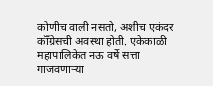कोणीच वाली नसतो, अशीच एकंदर कॉँग्रेसची अवस्था होती. एकेकाळी महापालिकेत नऊ वर्षे सत्ता गाजवणाऱ्या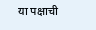या पक्षाची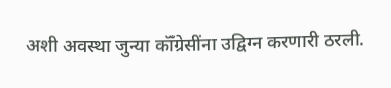अशी अवस्था जुन्या कॉँग्रेसींना उद्विग्न करणारी ठरली.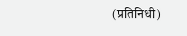(प्रतिनिधी)